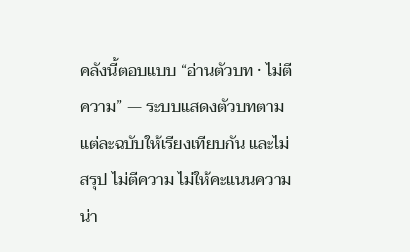คลังนี้ตอบแบบ “อ่านตัวบท · ไม่ตีความ” — ระบบแสดงตัวบทตามแต่ละฉบับให้เรียงเทียบกัน และไม่สรุป ไม่ตีความ ไม่ให้คะแนนความน่า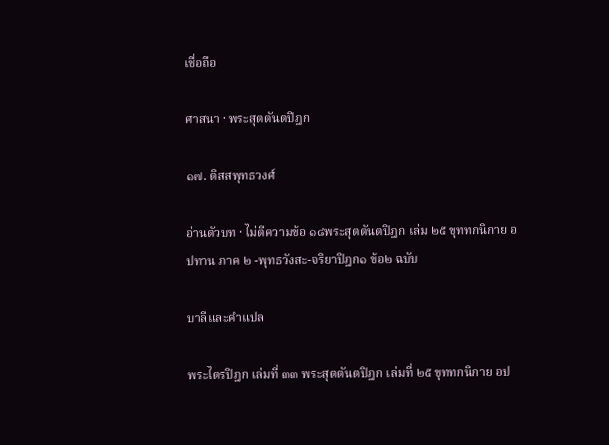เชื่อถือ

ศาสนา · พระสุตตันตปิฎก

๑๗. ติสสพุทธวงศ์

อ่านตัวบท · ไม่ตีความข้อ ๑๘พระสุตตันตปิฎก เล่ม ๒๕ ขุททกนิกาย อปทาน ภาค ๒ -พุทธวังสะ-จริยาปิฎก๑ ข้อ๒ ฉบับ

บาลีและคำแปล

พระไตรปิฎก เล่มที่ ๓๓ พระสุตตันตปิฎก เล่มที่ ๒๕ ขุททกนิกาย อป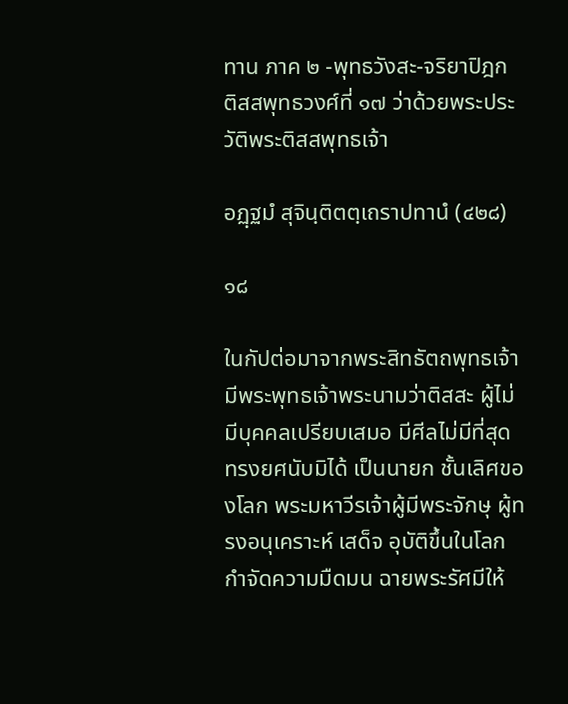ทาน ภาค ๒ -พุทธวังสะ-จริยาปิฎก ติสสพุทธวงศ์ที่ ๑๗ ว่าด้วยพระประวัติพระติสสพุทธเจ้า

อฏฺฐมํ สุจินฺติตตฺเถราปทานํ (๔๒๘)

๑๘

ในกัปต่อมาจากพระสิทธัตถพุทธเจ้า มีพระพุทธเจ้าพระนามว่าติสสะ ผู้ไม่มีบุคคลเปรียบเสมอ มีศีลไม่มีที่สุด ทรงยศนับมิได้ เป็นนายก ชั้นเลิศของโลก พระมหาวีรเจ้าผู้มีพระจักษุ ผู้ทรงอนุเคราะห์ เสด็จ อุบัติขึ้นในโลก กำจัดความมืดมน ฉายพระรัศมีให้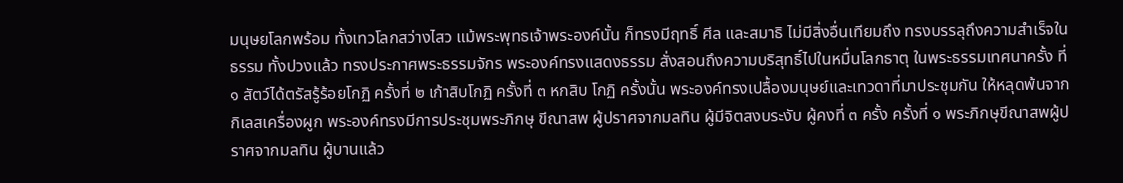มนุษยโลกพร้อม ทั้งเทวโลกสว่างไสว แม้พระพุทธเจ้าพระองค์นั้น ก็ทรงมีฤทธิ์ ศีล และสมาธิ ไม่มีสิ่งอื่นเทียมถึง ทรงบรรลุถึงความสำเร็จในธรรม ทั้งปวงแล้ว ทรงประกาศพระธรรมจักร พระองค์ทรงแสดงธรรม สั่งสอนถึงความบริสุทธิ์ไปในหมื่นโลกธาตุ ในพระธรรมเทศนาครั้ง ที่ ๑ สัตว์ได้ตรัสรู้ร้อยโกฏิ ครั้งที่ ๒ เก้าสิบโกฏิ ครั้งที่ ๓ หกสิบ โกฏิ ครั้งนั้น พระองค์ทรงเปลื้องมนุษย์และเทวดาที่มาประชุมกัน ให้หลุดพ้นจากกิเลสเครื่องผูก พระองค์ทรงมีการประชุมพระภิกษุ ขีณาสพ ผู้ปราศจากมลทิน ผู้มีจิตสงบระงับ ผู้คงที่ ๓ ครั้ง ครั้งที่ ๑ พระภิกษุขีณาสพผู้ปราศจากมลทิน ผู้บานแล้ว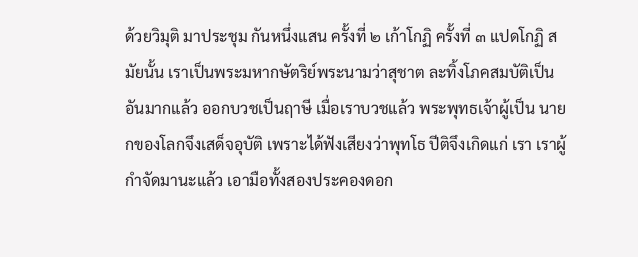ด้วยวิมุติ มาประชุม กันหนึ่งแสน ครั้งที่ ๒ เก้าโกฏิ ครั้งที่ ๓ แปดโกฏิ สมัยนั้น เราเป็นพระมหากษัตริย์พระนามว่าสุชาต ละทิ้งโภคสมบัติเป็น อันมากแล้ว ออกบวชเป็นฤาษี เมื่อเราบวชแล้ว พระพุทธเจ้าผู้เป็น นายกของโลกจึงเสด็จอุบัติ เพราะได้ฟังเสียงว่าพุทโธ ปีติจึงเกิดแก่ เรา เราผู้กำจัดมานะแล้ว เอามือทั้งสองประคองดอก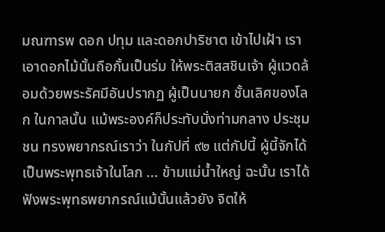มณฑารพ ดอก ปทุม และดอกปาริชาต เข้าไปเฝ้า เราเอาดอกไม้นั้นถือกั้นเป็นร่ม ให้พระติสสชินเจ้า ผู้แวดล้อมด้วยพระรัศมีอันปรากฏ ผู้เป็นนายก ชั้นเลิศของโลก ในกาลนั้น แม้พระองค์ก็ประทับนั่งท่ามกลาง ประชุมชน ทรงพยากรณ์เราว่า ในกัปที่ ๙๒ แต่กัปนี้ ผู้นี้จักได้ เป็นพระพุทธเจ้าในโลก ... ข้ามแม่น้ำใหญ่ ฉะนั้น เราได้ฟังพระพุทธพยากรณ์แม้นั้นแล้วยัง จิตให้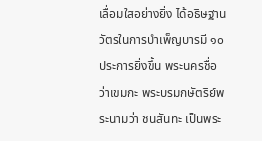เลื่อมใสอย่างยิ่ง ได้อธิษฐานวัตรในการบำเพ็ญบารมี ๑๐ ประการยิ่งขึ้น พระนครชื่อว่าเขมกะ พระบรมกษัตริย์พระนามว่า ชนสันทะ เป็นพระ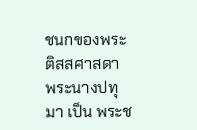ชนกของพระติสสศาสดา พระนางปทุมา เป็น พระช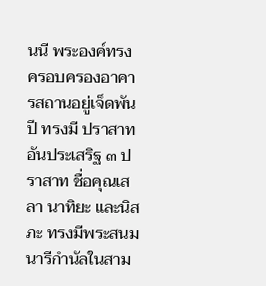นนี พระองค์ทรงครอบครองอาคารสถานอยู่เจ็ดพันปี ทรงมี ปราสาทอันประเสริฐ ๓ ปราสาท ชื่อคุณเสลา นาทิยะ และนิสภะ ทรงมีพระสนมนารีกำนัลในสาม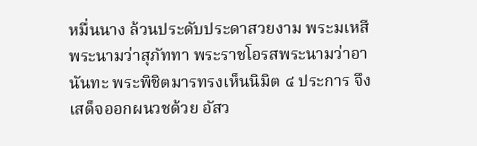หมื่นนาง ล้วนประดับประดาสวยงาม พระมเหสีพระนามว่าสุภัททา พระราชโอรสพระนามว่าอานันทะ พระพิชิตมารทรงเห็นนิมิต ๔ ประการ จึงเสด็จออกผนวชด้วย อัสว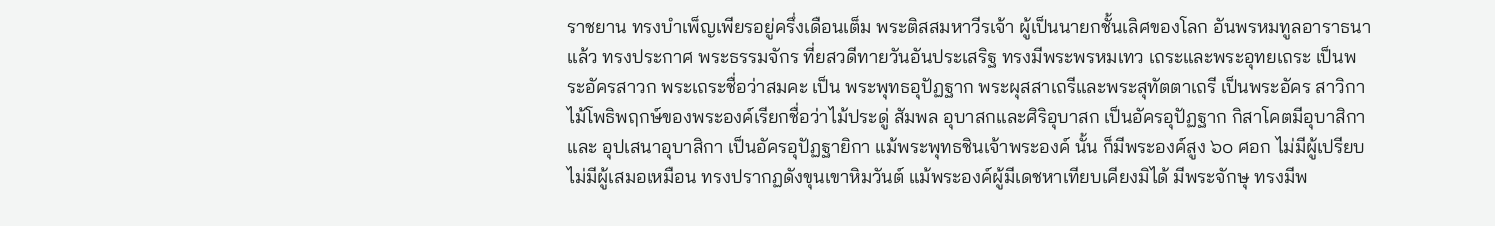ราชยาน ทรงบำเพ็ญเพียรอยู่ครึ่งเดือนเต็ม พระติสสมหาวีรเจ้า ผู้เป็นนายกชั้นเลิศของโลก อันพรหมทูลอาราธนาแล้ว ทรงประกาศ พระธรรมจักร ที่ยสวดีทายวันอันประเสริฐ ทรงมีพระพรหมเทว เถระและพระอุทยเถระ เป็นพระอัครสาวก พระเถระชื่อว่าสมคะ เป็น พระพุทธอุปัฏฐาก พระผุสสาเถรีและพระสุทัตตาเถรี เป็นพระอัคร สาวิกา ไม้โพธิพฤกษ์ของพระองค์เรียกชื่อว่าไม้ประดู่ สัมพล อุบาสกและศิริอุบาสก เป็นอัครอุปัฏฐาก กิสาโคตมีอุบาสิกาและ อุปเสนาอุบาสิกา เป็นอัครอุปัฏฐายิกา แม้พระพุทธชินเจ้าพระองค์ นั้น ก็มีพระองค์สูง ๖๐ ศอก ไม่มีผู้เปรียบ ไม่มีผู้เสมอเหมือน ทรงปรากฏดังขุนเขาหิมวันต์ แม้พระองค์ผู้มีเดชหาเทียบเคียงมิได้ มีพระจักษุ ทรงมีพ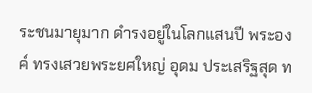ระชนมายุมาก ดำรงอยู่ในโลกแสนปี พระองค์ ทรงเสวยพระยศใหญ่ อุดม ประเสริฐสุด ท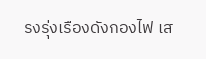รงรุ่งเรืองดังกองไฟ เส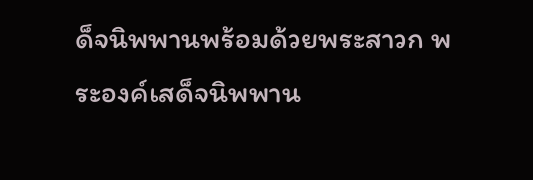ด็จนิพพานพร้อมด้วยพระสาวก พระองค์เสด็จนิพพาน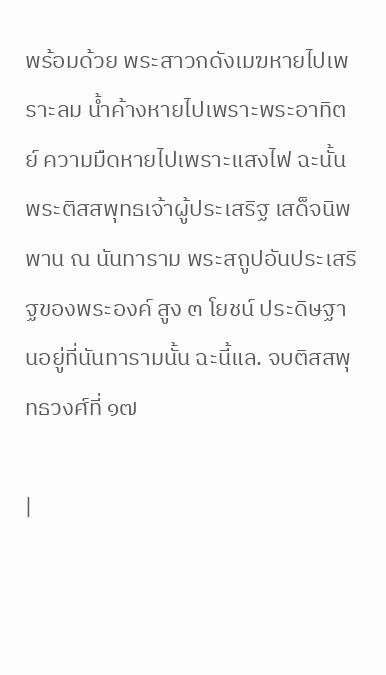พร้อมด้วย พระสาวกดังเมฆหายไปเพราะลม น้ำค้างหายไปเพราะพระอาทิตย์ ความมืดหายไปเพราะแสงไฟ ฉะนั้น พระติสสพุทธเจ้าผู้ประเสริฐ เสด็จนิพพาน ณ นันทาราม พระสถูปอันประเสริฐของพระองค์ สูง ๓ โยชน์ ประดิษฐานอยู่ที่นันทารามนั้น ฉะนี้แล. จบติสสพุทธวงศ์ที่ ๑๗

|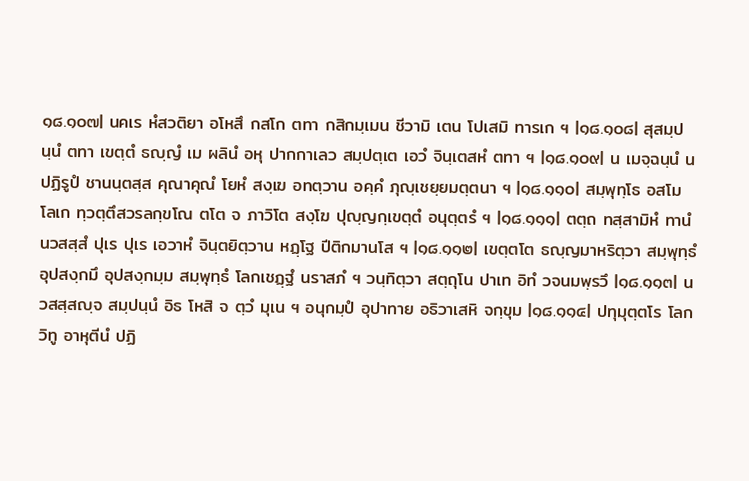๑๘.๑๐๗| นคเร หํสวติยา อโหสึ กสโก ตทา กสิกมฺเมน ชีวามิ เตน โปเสมิ ทารเก ฯ |๑๘.๑๐๘| สุสมฺปนฺนํ ตทา เขตฺตํ ธญฺญํ เม ผลินํ อหุ ปากกาเลว สมฺปตฺเต เอวํ จินฺเตสหํ ตทา ฯ |๑๘.๑๐๙| น เมจฺฉนฺนํ น ปฏิรูปํ ชานนฺตสฺส คุณาคุณํ โยหํ สงฺเฆ อทตฺวาน อคฺคํ ภุญฺเชยฺยมตฺตนา ฯ |๑๘.๑๑๐| สมฺพุทฺโธ อสโม โลเก ทฺวตฺตึสวรลกฺขโณ ตโต จ ภาวิโต สงฺโฆ ปุญฺญกฺเขตฺตํ อนุตฺตรํ ฯ |๑๘.๑๑๑| ตตฺถ ทสฺสามิหํ ทานํ นวสสฺสํ ปุเร ปุเร เอวาหํ จินฺตยิตฺวาน หฏฺโฐ ปีติกมานโส ฯ |๑๘.๑๑๒| เขตฺตโต ธญฺญมาหริตฺวา สมฺพุทฺธํ อุปสงฺกมึ อุปสงฺกมฺม สมฺพุทฺธํ โลกเชฏฺฐํ นราสภํ ฯ วนฺทิตฺวา สตฺถุโน ปาเท อิทํ วจนมพฺรวึ |๑๘.๑๑๓| นวสสฺสญฺจ สมฺปนฺนํ อิธ โหสิ จ ตฺวํ มุเน ฯ อนุกมฺปํ อุปาทาย อธิวาเสหิ จกฺขุม |๑๘.๑๑๔| ปทุมุตฺตโร โลกวิทู อาหุตีนํ ปฏิ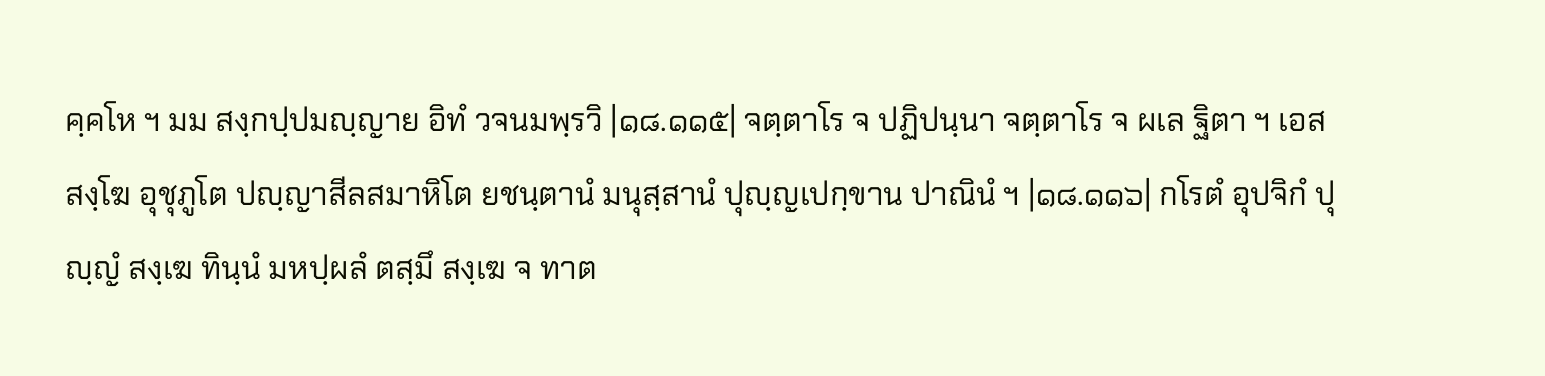คฺคโห ฯ มม สงฺกปฺปมญฺญาย อิทํ วจนมพฺรวิ |๑๘.๑๑๕| จตฺตาโร จ ปฏิปนฺนา จตฺตาโร จ ผเล ฐิตา ฯ เอส สงฺโฆ อุชุภูโต ปญฺญาสีลสมาหิโต ยชนฺตานํ มนุสฺสานํ ปุญฺญเปกฺขาน ปาณินํ ฯ |๑๘.๑๑๖| กโรตํ อุปจิกํ ปุญฺญํ สงฺเฆ ทินฺนํ มหปฺผลํ ตสฺมึ สงฺเฆ จ ทาต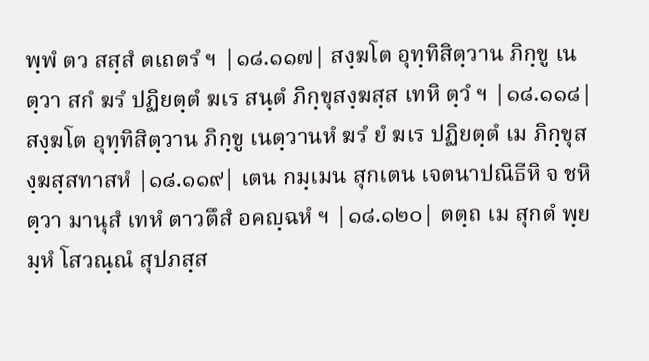พฺพํ ตว สสฺสํ ตเถตรํ ฯ |๑๘.๑๑๗| สงฺฆโต อุทฺทิสิตฺวาน ภิกฺขู เนตฺวา สกํ ฆรํ ปฏิยตฺตํ ฆเร สนฺตํ ภิกฺขุสงฺฆสฺส เทหิ ตฺวํ ฯ |๑๘.๑๑๘| สงฺฆโต อุทฺทิสิตฺวาน ภิกฺขู เนตฺวานหํ ฆรํ ยํ ฆเร ปฏิยตฺตํ เม ภิกฺขุสงฺฆสฺสทาสหํ |๑๘.๑๑๙| เตน กมฺเมน สุกเตน เจตนาปณิธีหิ จ ชหิตฺวา มานุสํ เทหํ ตาวตึสํ อคญฺฉหํ ฯ |๑๘.๑๒๐| ตตฺถ เม สุกตํ พฺยมฺหํ โสวณฺณํ สุปภสฺส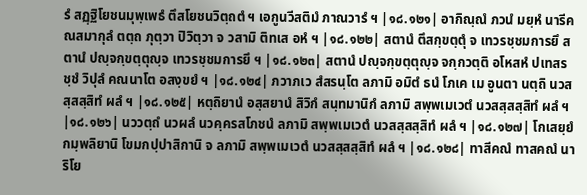รํ สฏฺฐิโยชนมุพฺเพธํ ตึสโยชนวิตฺถตํ ฯ เอกูนวีสติมํ ภาณวารํ ฯ |๑๘.๑๒๑| อากิณฺณํ ภวนํ มยฺหํ นารีคณสมากุลํ ตตฺถ ภุตฺวา ปิวิตฺวา จ วสามิ ติทเส อหํ ฯ |๑๘.๑๒๒| สตานํ ตึสกฺขตฺตุํ จ เทวรชฺชมการยึ สตานํ ปญฺจกฺขตฺตุญฺจ เทวรชฺชมการยึ ฯ |๑๘.๑๒๓| สตานํ ปญฺจกฺขตฺตุญฺจ จกฺกวตฺติ อโหสหํ ปเทสรชฺชํ วิปุลํ คณนาโต อสงฺขยํ ฯ |๑๘.๑๒๔| ภวาภเว สํสรนฺโต ลภามิ อมิตํ ธนํ โภเค เม อูนตา นตฺถิ นวสสฺสสฺสิทํ ผลํ ฯ |๑๘.๑๒๕| หตฺถิยานํ อสฺสยานํ สิวิกํ สนฺทมานิกํ ลภามิ สพฺพเมเวตํ นวสสฺสสฺสิทํ ผลํ ฯ |๑๘.๑๒๖| นววตฺถํ นวผลํ นวคฺครสโภชนํ ลภามิ สพฺพเมเวตํ นวสสฺสสฺสิทํ ผลํ ฯ |๑๘.๑๒๗| โกเสยฺยํ กมฺพลิยานิ โขมกปฺปาสิกานิ จ ลภามิ สพฺพเมเวตํ นวสสฺสสฺสิทํ ผลํ ฯ |๑๘.๑๒๘| ทาสีคณํ ทาสคณํ นาริโย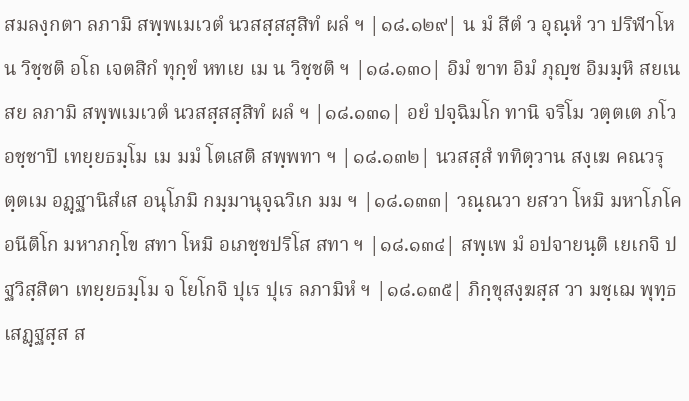สมลงฺกตา ลภามิ สพฺพเมเวตํ นวสสฺสสฺสิทํ ผลํ ฯ |๑๘.๑๒๙| น มํ สีตํ ว อุณฺหํ วา ปริฬาโห น วิชฺชติ อโถ เจตสิกํ ทุกฺขํ หทเย เม น วิชฺชติ ฯ |๑๘.๑๓๐| อิมํ ขาท อิมํ ภุญฺช อิมมฺหิ สยเน สย ลภามิ สพฺพเมเวตํ นวสสฺสสฺสิทํ ผลํ ฯ |๑๘.๑๓๑| อยํ ปจฺฉิมโก ทานิ จริโม วตฺตเต ภโว อชฺชาปิ เทยฺยธมฺโม เม มมํ โตเสติ สพฺพทา ฯ |๑๘.๑๓๒| นวสสฺสํ ททิตฺวาน สงฺเฆ คณวรุตฺตเม อฏฺฐานิสํเส อนุโภมิ กมฺมานุจฺฉวิเก มม ฯ |๑๘.๑๓๓| วณฺณวา ยสวา โหมิ มหาโภโค อนีติโก มหาภกฺโข สทา โหมิ อเภชฺชปริโส สทา ฯ |๑๘.๑๓๔| สพฺเพ มํ อปจายนฺติ เยเกจิ ปฐวิสฺสิตา เทยฺยธมฺโม จ โยโกจิ ปุเร ปุเร ลภามิหํ ฯ |๑๘.๑๓๕| ภิกฺขุสงฺฆสฺส วา มชฺเฌ พุทฺธเสฏฺฐสฺส ส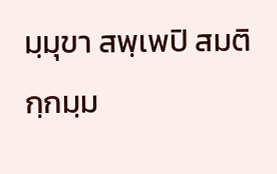มฺมุขา สพฺเพปิ สมติกฺกมฺม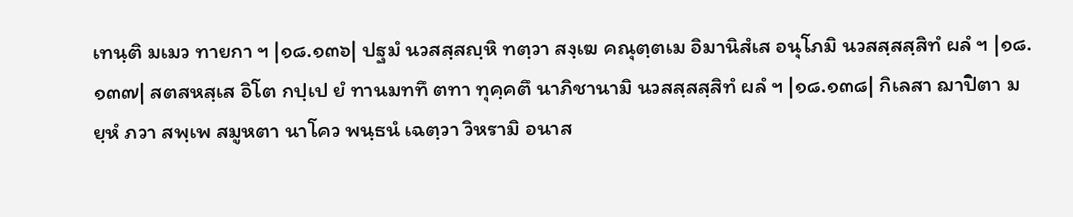เทนฺติ มเมว ทายกา ฯ |๑๘.๑๓๖| ปฐมํ นวสสฺสญฺหิ ทตฺวา สงฺเฆ คณุตฺตเม อิมานิสํเส อนุโภมิ นวสสฺสสฺสิทํ ผลํ ฯ |๑๘.๑๓๗| สตสหสฺเส อิโต กปฺเป ยํ ทานมททึ ตทา ทุคฺคตึ นาภิชานามิ นวสสฺสสฺสิทํ ผลํ ฯ |๑๘.๑๓๘| กิเลสา ฌาปิตา มยฺหํ ภวา สพฺเพ สมูหตา นาโคว พนฺธนํ เฉตฺวา วิหรามิ อนาส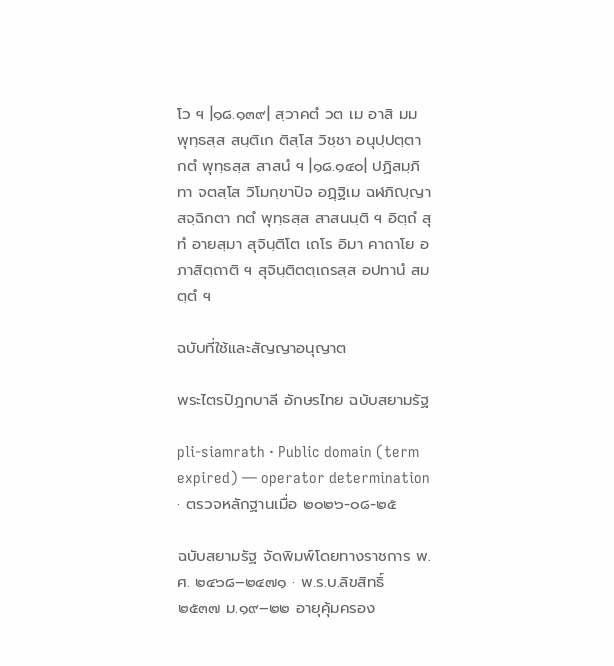โว ฯ |๑๘.๑๓๙| สฺวาคตํ วต เม อาสิ มม พุทฺธสฺส สนฺติเก ติสฺโส วิชฺชา อนุปฺปตฺตา กตํ พุทฺธสฺส สาสนํ ฯ |๑๘.๑๔๐| ปฏิสมฺภิทา จตสฺโส วิโมกฺขาปิจ อฏฺฐิเม ฉฬภิญฺญา สจฺฉิกตา กตํ พุทฺธสฺส สาสนนฺติ ฯ อิตฺถํ สุทํ อายสฺมา สุจินฺติโต เถโร อิมา คาถาโย อภาสิตฺถาติ ฯ สุจินฺติตตฺเถรสฺส อปทานํ สมตฺตํ ฯ

ฉบับที่ใช้และสัญญาอนุญาต

พระไตรปิฎกบาลี อักษรไทย ฉบับสยามรัฐ

pli-siamrath · Public domain (term expired) — operator determination · ตรวจหลักฐานเมื่อ ๒๐๒๖-๐๘-๒๕

ฉบับสยามรัฐ จัดพิมพ์โดยทางราชการ พ.ศ. ๒๔๖๘–๒๔๗๑ · พ.ร.บ.ลิขสิทธิ์ ๒๕๓๗ ม.๑๙–๒๒ อายุคุ้มครอง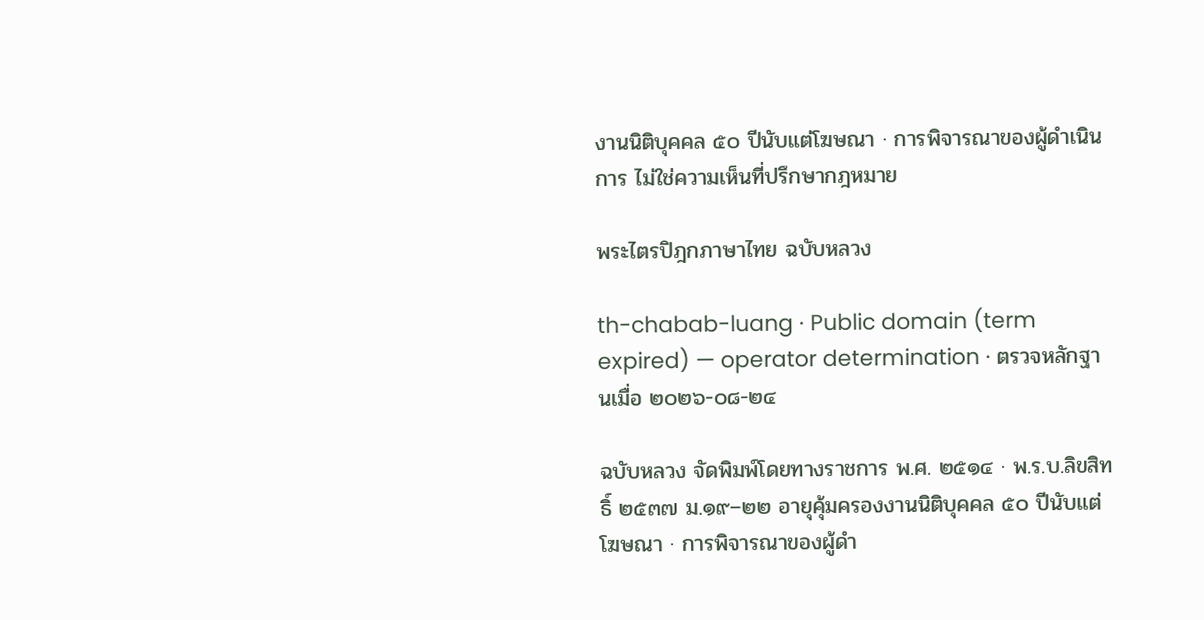งานนิติบุคคล ๕๐ ปีนับแต่โฆษณา · การพิจารณาของผู้ดำเนินการ ไม่ใช่ความเห็นที่ปรึกษากฎหมาย

พระไตรปิฎกภาษาไทย ฉบับหลวง

th-chabab-luang · Public domain (term expired) — operator determination · ตรวจหลักฐานเมื่อ ๒๐๒๖-๐๘-๒๔

ฉบับหลวง จัดพิมพ์โดยทางราชการ พ.ศ. ๒๕๑๔ · พ.ร.บ.ลิขสิทธิ์ ๒๕๓๗ ม.๑๙–๒๒ อายุคุ้มครองงานนิติบุคคล ๕๐ ปีนับแต่โฆษณา · การพิจารณาของผู้ดำ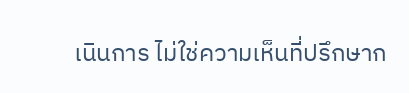เนินการ ไม่ใช่ความเห็นที่ปรึกษาก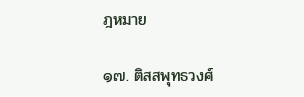ฎหมาย

๑๗. ติสสพุทธวงศ์